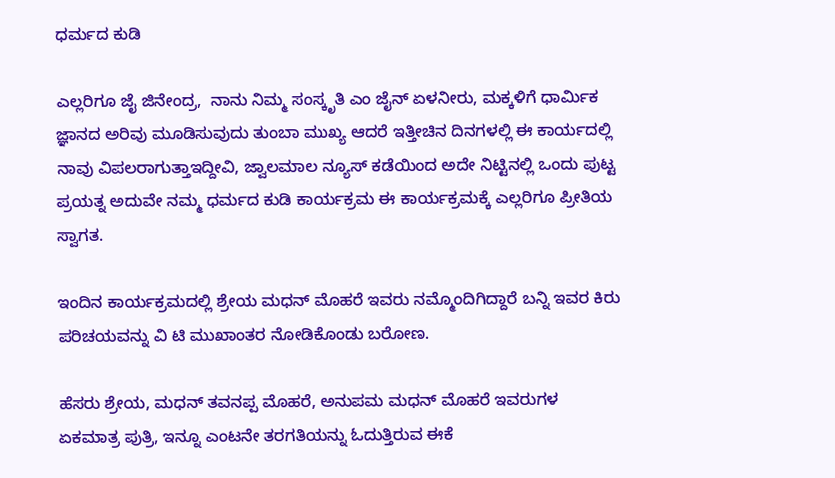ಧರ್ಮದ ಕುಡಿ

ಎಲ್ಲರಿಗೂ ಜೈ ಜಿನೇಂದ್ರ,  ನಾನು ನಿಮ್ಮ ಸಂಸ್ಕೃತಿ ಎಂ ಜೈನ್ ಏಳನೀರು, ಮಕ್ಕಳಿಗೆ ಧಾರ್ಮಿಕ ಜ್ಞಾನದ ಅರಿವು ಮೂಡಿಸುವುದು ತುಂಬಾ ಮುಖ್ಯ ಆದರೆ ಇತ್ತೀಚಿನ ದಿನಗಳಲ್ಲಿ ಈ ಕಾರ್ಯದಲ್ಲಿ ನಾವು ವಿಪಲರಾಗುತ್ತಾಇದ್ದೀವಿ, ಜ್ವಾಲಮಾಲ ನ್ಯೂಸ್ ಕಡೆಯಿಂದ ಅದೇ ನಿಟ್ಟಿನಲ್ಲಿ ಒಂದು ಪುಟ್ಟ ಪ್ರಯತ್ನ ಅದುವೇ ನಮ್ಮ ಧರ್ಮದ ಕುಡಿ ಕಾರ್ಯಕ್ರಮ ಈ ಕಾರ್ಯಕ್ರಮಕ್ಕೆ ಎಲ್ಲರಿಗೂ ಪ್ರೀತಿಯ ಸ್ವಾಗತ.

ಇಂದಿನ ಕಾರ್ಯಕ್ರಮದಲ್ಲಿ ಶ್ರೇಯ ಮಧನ್ ಮೊಹರೆ ಇವರು ನಮ್ಮೊಂದಿಗಿದ್ದಾರೆ ಬನ್ನಿ ಇವರ ಕಿರು ಪರಿಚಯವನ್ನು ವಿ ಟಿ ಮುಖಾಂತರ ನೋಡಿಕೊಂಡು ಬರೋಣ.

ಹೆಸರು ಶ್ರೇಯ, ಮಧನ್ ತವನಪ್ಪ ಮೊಹರೆ, ಅನುಪಮ ಮಧನ್ ಮೊಹರೆ ಇವರುಗಳ ಏಕಮಾತ್ರ ಪುತ್ರಿ, ಇನ್ನೂ ಎಂಟನೇ ತರಗತಿಯನ್ನು ಓದುತ್ತಿರುವ ಈಕೆ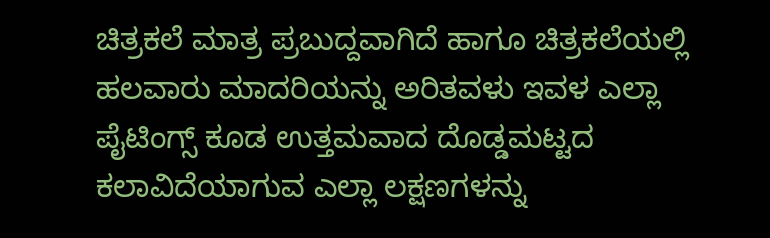ಚಿತ್ರಕಲೆ ಮಾತ್ರ ಪ್ರಬುದ್ದವಾಗಿದೆ ಹಾಗೂ ಚಿತ್ರಕಲೆಯಲ್ಲಿ ಹಲವಾರು ಮಾದರಿಯನ್ನು ಅರಿತವಳು ಇವಳ ಎಲ್ಲಾ ಪೈಟಿಂಗ್ಸ್ ಕೂಡ ಉತ್ತಮವಾದ ದೊಡ್ಡಮಟ್ಟದ  ಕಲಾವಿದೆಯಾಗುವ ಎಲ್ಲಾ ಲಕ್ಷಣಗಳನ್ನು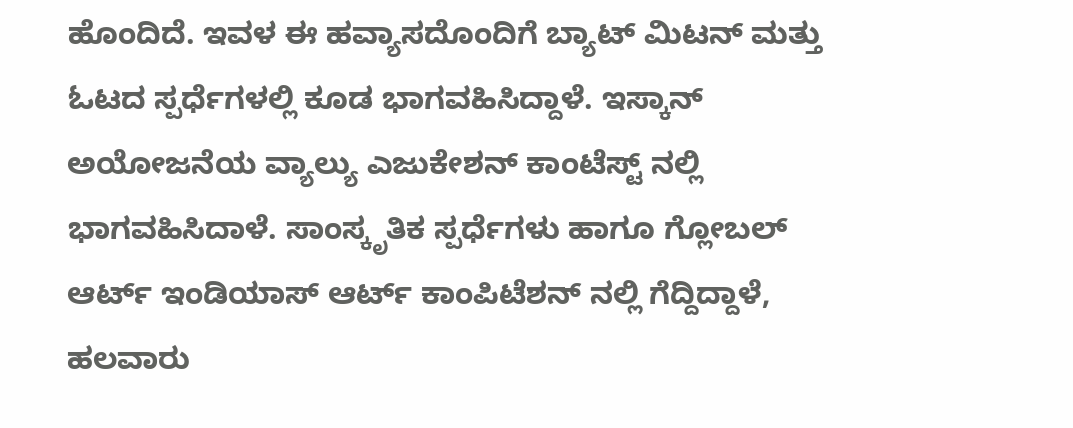ಹೊಂದಿದೆ. ಇವಳ ಈ ಹವ್ಯಾಸದೊಂದಿಗೆ ಬ್ಯಾಟ್ ಮಿಟನ್ ಮತ್ತು ಓಟದ ಸ್ಪರ್ಧೆಗಳಲ್ಲಿ ಕೂಡ ಭಾಗವಹಿಸಿದ್ದಾಳೆ. ಇಸ್ಕಾನ್ ಅಯೋಜನೆಯ ವ್ಯಾಲ್ಯು ಎಜುಕೇಶನ್ ಕಾಂಟೆಸ್ಟ್ ನಲ್ಲಿ ಭಾಗವಹಿಸಿದಾಳೆ. ಸಾಂಸ್ಕೃತಿಕ ಸ್ಪರ್ಧೆಗಳು ಹಾಗೂ ಗ್ಲೋಬಲ್ ಆರ್ಟ್ ಇಂಡಿಯಾಸ್ ಆರ್ಟ್ ಕಾಂಪಿಟೆಶನ್ ನಲ್ಲಿ ಗೆದ್ದಿದ್ದಾಳೆ, ಹಲವಾರು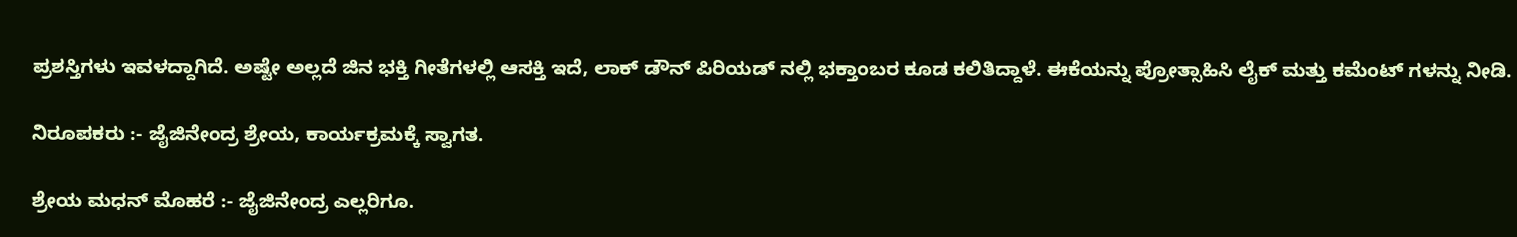ಪ್ರಶಸ್ತಿಗಳು ಇವಳದ್ದಾಗಿದೆ. ಅಷ್ಟೇ ಅಲ್ಲದೆ ಜಿನ ಭಕ್ತಿ ಗೀತೆಗಳಲ್ಲಿ ಆಸಕ್ತಿ ಇದೆ, ಲಾಕ್ ಡೌನ್ ಪಿರಿಯಡ್ ನಲ್ಲಿ ಭಕ್ತಾಂಬರ ಕೂಡ ಕಲಿತಿದ್ದಾಳೆ. ಈಕೆಯನ್ನು ಪ್ರೋತ್ಸಾಹಿಸಿ ಲೈಕ್ ಮತ್ತು ಕಮೆಂಟ್ ಗಳನ್ನು ನೀಡಿ.

ನಿರೂಪಕರು :- ಜೈಜಿನೇಂದ್ರ ಶ್ರೇಯ, ಕಾರ್ಯಕ್ರಮಕ್ಕೆ ಸ್ವಾಗತ.

ಶ್ರೇಯ ಮಧನ್ ಮೊಹರೆ :- ಜೈಜಿನೇಂದ್ರ ಎಲ್ಲರಿಗೂ.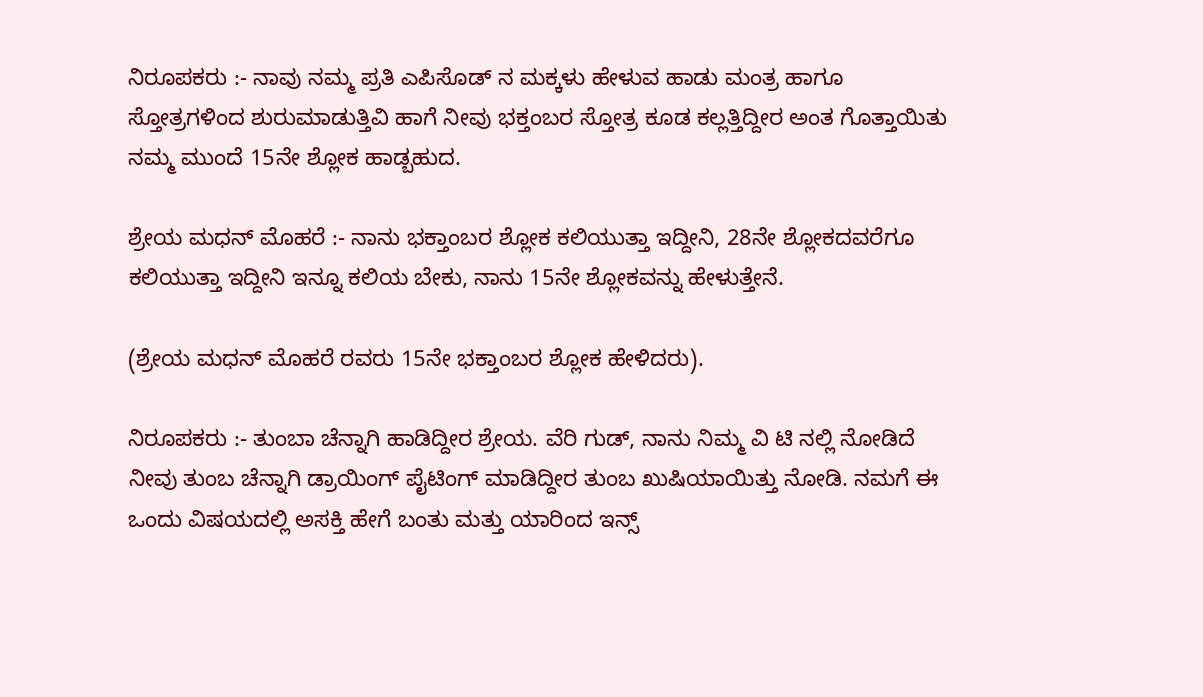ನಿರೂಪಕರು :- ನಾವು ನಮ್ಮ ಪ್ರತಿ ಎಪಿಸೊಡ್ ನ ಮಕ್ಕಳು ಹೇಳುವ ಹಾಡು ಮಂತ್ರ ಹಾಗೂ ಸ್ತೋತ್ರಗಳಿಂದ ಶುರುಮಾಡುತ್ತಿವಿ ಹಾಗೆ ನೀವು ಭಕ್ತಂಬರ ಸ್ತೋತ್ರ ಕೂಡ ಕಲ್ಲತ್ತಿದ್ದೀರ ಅಂತ ಗೊತ್ತಾಯಿತು ನಮ್ಮ ಮುಂದೆ 15ನೇ ಶ್ಲೋಕ ಹಾಡ್ಬಹುದ.

ಶ್ರೇಯ ಮಧನ್ ಮೊಹರೆ :- ನಾನು ಭಕ್ತಾಂಬರ ಶ್ಲೋಕ ಕಲಿಯುತ್ತಾ ಇದ್ದೀನಿ, 28ನೇ ಶ್ಲೋಕದವರೆಗೂ ಕಲಿಯುತ್ತಾ ಇದ್ದೀನಿ ಇನ್ನೂ ಕಲಿಯ ಬೇಕು, ನಾನು 15ನೇ ಶ್ಲೋಕವನ್ನು ಹೇಳುತ್ತೇನೆ.

(ಶ್ರೇಯ ಮಧನ್ ಮೊಹರೆ ರವರು 15ನೇ ಭಕ್ತಾಂಬರ ಶ್ಲೋಕ ಹೇಳಿದರು).

ನಿರೂಪಕರು :- ತುಂಬಾ ಚೆನ್ನಾಗಿ ಹಾಡಿದ್ದೀರ ಶ್ರೇಯ. ವೆರಿ ಗುಡ್, ನಾನು ನಿಮ್ಮ ವಿ ಟಿ ನಲ್ಲಿ ನೋಡಿದೆ ನೀವು ತುಂಬ ಚೆನ್ನಾಗಿ ಡ್ರಾಯಿಂಗ್ ಪೈಟಿಂಗ್ ಮಾಡಿದ್ದೀರ ತುಂಬ ಖುಷಿಯಾಯಿತ್ತು ನೋಡಿ. ನಮಗೆ ಈ ಒಂದು ವಿಷಯದಲ್ಲಿ ಅಸಕ್ತಿ ಹೇಗೆ ಬಂತು ಮತ್ತು ಯಾರಿಂದ ಇನ್ಸ್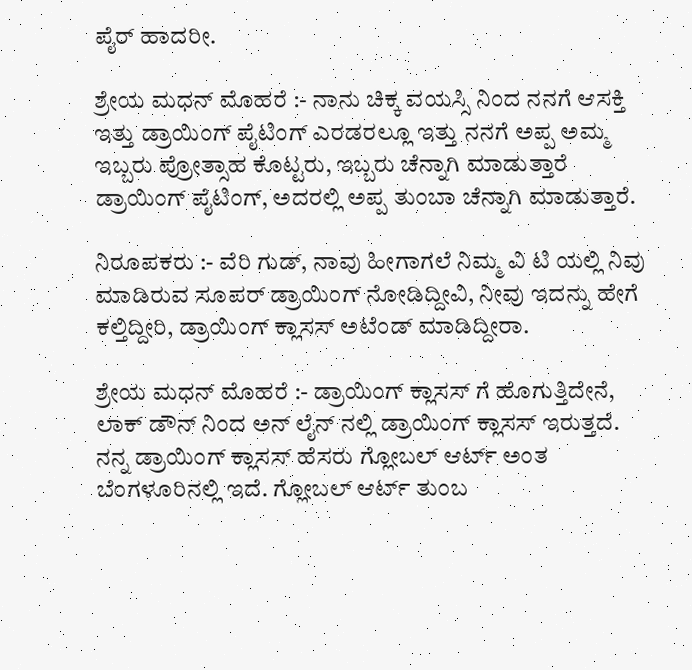ಪೈರ್ ಹಾದರೀ.

ಶ್ರೇಯ ಮಧನ್ ಮೊಹರೆ :- ನಾನು ಚಿಕ್ಕ ವಯಸ್ಸಿ ನಿಂದ ನನಗೆ ಆಸಕ್ತಿ ಇತ್ತು ಡ್ರಾಯಿಂಗ್ ಪೈಟಿಂಗ್ ಎರಡರಲ್ಲೂ ಇತ್ತು ನನಗೆ ಅಪ್ಪ ಅಮ್ಮ ಇಬ್ಬರು ಪ್ರೋತ್ಸಾಹ ಕೊಟ್ಟರು, ಇಬ್ಬರು ಚೆನ್ನಾಗಿ ಮಾಡುತ್ತಾರೆ ಡ್ರಾಯಿಂಗ್ ಪೈಟಿಂಗ್, ಅದರಲ್ಲಿ ಅಪ್ಪ ತುಂಬಾ ಚೆನ್ನಾಗಿ ಮಾಡುತ್ತಾರೆ.

ನಿರೂಪಕರು :- ವೆರಿ ಗುಡ್, ನಾವು ಹೀಗಾಗಲೆ ನಿಮ್ಮ ವಿ ಟಿ ಯಲ್ಲಿ ನಿವು ಮಾಡಿರುವ ಸೂಪರ್ ಡ್ರಾಯಿಂಗ್ ನೋಡಿದ್ದೀವಿ, ನೀವು ಇದನ್ನು ಹೇಗೆ ಕಲ್ತಿದ್ದೀರಿ, ಡ್ರಾಯಿಂಗ್ ಕ್ಲಾಸಸ್ ಅಟೆಂಡ್ ಮಾಡಿದ್ದೀರಾ.

ಶ್ರೇಯ ಮಧನ್ ಮೊಹರೆ :- ಡ್ರಾಯಿಂಗ್ ಕ್ಲಾಸಸ್ ಗೆ ಹೊಗುತ್ತಿದೇನೆ, ಲಾಕ್ ಡೌನ್ ನಿಂದ ಅನ್ ಲೈನ್ ನಲ್ಲಿ ಡ್ರಾಯಿಂಗ್ ಕ್ಲಾಸಸ್ ಇರುತ್ತದೆ. ನನ್ನ ಡ್ರಾಯಿಂಗ್ ಕ್ಲಾಸಸ್ ಹೆಸರು ಗ್ಲೋಬಲ್ ಆರ್ಟ್ ಅಂತ ಬೆಂಗಳೂರಿನಲ್ಲಿ ಇದೆ. ಗ್ಲೋಬಲ್ ಆರ್ಟ್ ತುಂಬ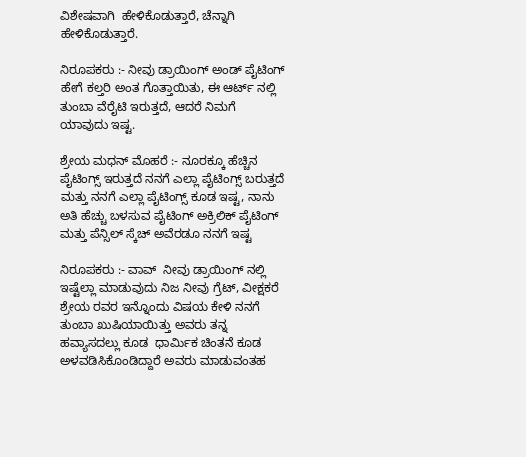ವಿಶೇಷವಾಗಿ  ಹೇಳಿಕೊಡುತ್ತಾರೆ, ಚೆನ್ನಾಗಿ ಹೇಳಿಕೊಡುತ್ತಾರೆ.

ನಿರೂಪಕರು :- ನೀವು ಡ್ರಾಯಿಂಗ್ ಅಂಡ್ ಪೈಟಿಂಗ್ ಹೇಗೆ ಕಲ್ತರಿ ಅಂತ ಗೊತ್ತಾಯಿತು, ಈ ಆರ್ಟ್ ನಲ್ಲಿ ತುಂಬಾ ವೆರೈಟಿ ಇರುತ್ತದೆ, ಆದರೆ ನಿಮಗೆ ಯಾವುದು ಇಷ್ಟ.

ಶ್ರೇಯ ಮಧನ್ ಮೊಹರೆ :- ನೂರಕ್ಕೂ ಹೆಚ್ಚಿನ ಪೈಟಿಂಗ್ಸ್ ಇರುತ್ತದೆ ನನಗೆ ಎಲ್ಲಾ ಪೈಟಿಂಗ್ಸ್ ಬರುತ್ತದೆ ಮತ್ತು ನನಗೆ ಎಲ್ಲಾ ಪೈಟಿಂಗ್ಸ್ ಕೂಡ ಇಷ್ಟ, ನಾನು ಅತಿ ಹೆಚ್ಚು ಬಳಸುವ ಪೈಟಿಂಗ್ ಅಕ್ರಿಲಿಕ್ ಪೈಟಿಂಗ್ ಮತ್ತು ಪೆನ್ಸಿಲ್ ಸ್ಕೆಚ್ ಅವೆರಡೂ ನನಗೆ ಇಷ್ಟ

ನಿರೂಪಕರು :- ವಾವ್  ನೀವು ಡ್ರಾಯಿಂಗ್ ನಲ್ಲಿ ಇಷ್ಟೆಲ್ಲಾ ಮಾಡುವುದು ನಿಜ ನೀವು ಗ್ರೆಟ್, ವೀಕ್ಷಕರೆ ಶ್ರೇಯ ರವರ ಇನ್ನೊಂದು ವಿಷಯ ಕೇಳಿ ನನಗೆ ತುಂಬಾ ಖುಷಿಯಾಯಿತ್ತು ಅವರು ತನ್ನ ಹವ್ಯಾಸದಲ್ಲು ಕೂಡ  ಧಾರ್ಮಿಕ ಚಿಂತನೆ ಕೂಡ ಅಳವಡಿಸಿಕೊಂಡಿದ್ದಾರೆ ಅವರು ಮಾಡುವಂತಹ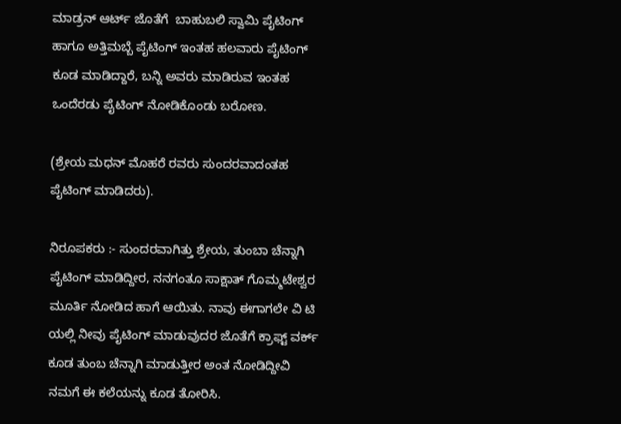ಮಾಡ್ರನ್ ಆರ್ಟ್ ಜೊತೆಗೆ  ಬಾಹುಬಲಿ ಸ್ವಾಮಿ ಪೈಟಿಂಗ್ ಹಾಗೂ ಅತ್ತಿಮಬ್ಬೆ ಪೈಟಿಂಗ್ ಇಂತಹ ಹಲವಾರು ಪೈಟಿಂಗ್ ಕೂಡ ಮಾಡಿದ್ದಾರೆ, ಬನ್ನಿ ಅವರು ಮಾಡಿರುವ ಇಂತಹ ಒಂದೆರಡು ಪೈಟಿಂಗ್ ನೋಡಿಕೊಂಡು ಬರೋಣ.

(ಶ್ರೇಯ ಮಧನ್ ಮೊಹರೆ ರವರು ಸುಂದರವಾದಂತಹ ಪೈಟಿಂಗ್ ಮಾಡಿದರು).

ನಿರೂಪಕರು :- ಸುಂದರವಾಗಿತ್ತು ಶ್ರೇಯ, ತುಂಬಾ ಚೆನ್ನಾಗಿ ಪೈಟಿಂಗ್ ಮಾಡಿದ್ದೀರ, ನನಗಂತೂ ಸಾಕ್ಷಾತ್ ಗೊಮ್ಮಟೇಶ್ವರ ಮೂರ್ತಿ ನೋಡಿದ ಹಾಗೆ ಆಯಿತು. ನಾವು ಈಗಾಗಲೇ ವಿ ಟಿ ಯಲ್ಲಿ ನೀವು ಪೈಟಿಂಗ್ ಮಾಡುವುದರ ಜೊತೆಗೆ ಕ್ರಾಫ್ಟ್ ವರ್ಕ್ ಕೂಡ ತುಂಬ ಚೆನ್ನಾಗಿ ಮಾಡುತ್ತೀರ ಅಂತ ನೋಡಿದ್ದೀವಿ ನಮಗೆ ಈ ಕಲೆಯನ್ನು ಕೂಡ ತೋರಿಸಿ.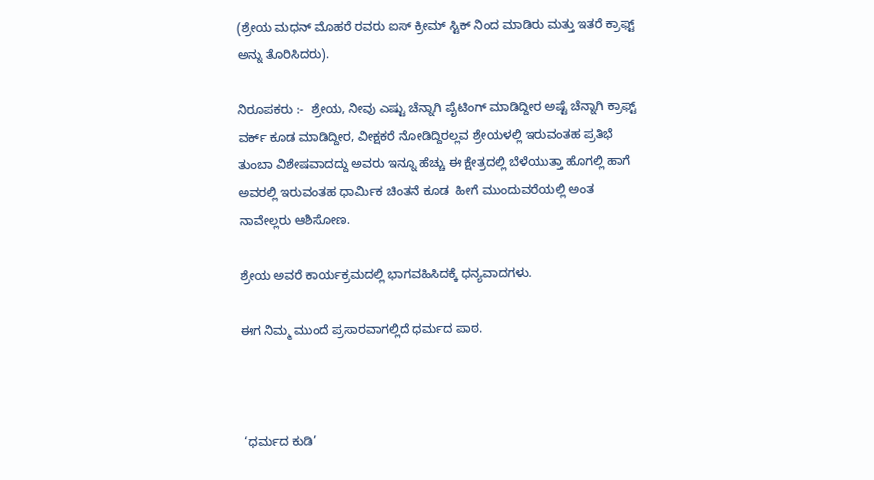(ಶ್ರೇಯ ಮಧನ್ ಮೊಹರೆ ರವರು ಐಸ್ ಕ್ರೀಮ್ ಸ್ಟಿಕ್ ನಿಂದ ಮಾಡಿರು ಮತ್ತು ಇತರೆ ಕ್ರಾಫ್ಟ್ ಅನ್ನು ತೊರಿಸಿದರು).

ನಿರೂಪಕರು :-  ಶ್ರೇಯ, ನೀವು ಎಷ್ಟು ಚೆನ್ನಾಗಿ ಪೈಟಿಂಗ್ ಮಾಡಿದ್ದೀರ ಅಷ್ಟೆ ಚೆನ್ನಾಗಿ ಕ್ರಾಫ್ಟ್ ವರ್ಕ್ ಕೂಡ ಮಾಡಿದ್ದೀರ, ವೀಕ್ಷಕರೆ ನೋಡಿದ್ದಿರಲ್ಲವ ಶ್ರೇಯಳಲ್ಲಿ ಇರುವಂತಹ ಪ್ರತಿಭೆ ತುಂಬಾ ವಿಶೇಷವಾದದ್ದು ಅವರು ಇನ್ನೂ ಹೆಚ್ಚು ಈ ಕ್ಷೇತ್ರದಲ್ಲಿ ಬೆಳೆಯುತ್ತಾ ಹೊಗಲ್ಲಿ ಹಾಗೆ ಅವರಲ್ಲಿ ಇರುವಂತಹ ಧಾರ್ಮಿಕ ಚಿಂತನೆ ಕೂಡ  ಹೀಗೆ ಮುಂದುವರೆಯಲ್ಲಿ ಅಂತ ನಾವೇಲ್ಲರು ಆಶಿಸೋಣ.

ಶ್ರೇಯ ಅವರೆ ಕಾರ್ಯಕ್ರಮದಲ್ಲಿ ಭಾಗವಹಿಸಿದಕ್ಕೆ ಧನ್ಯವಾದಗಳು.

ಈಗ ನಿಮ್ಮ ಮುಂದೆ ಪ್ರಸಾರವಾಗಲ್ಲಿದೆ ಧರ್ಮದ ಪಾಠ.



 ‘ಧರ್ಮದ ಕುಡಿ’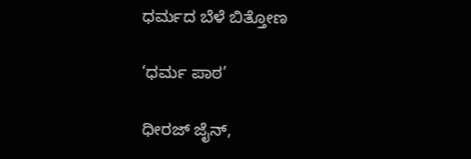ಧರ್ಮದ ಬೆಳೆ ಬಿತ್ತೋಣ

‘ಧರ್ಮ ಪಾಠ’

ಧೀರಜ್ ಜೈನ್,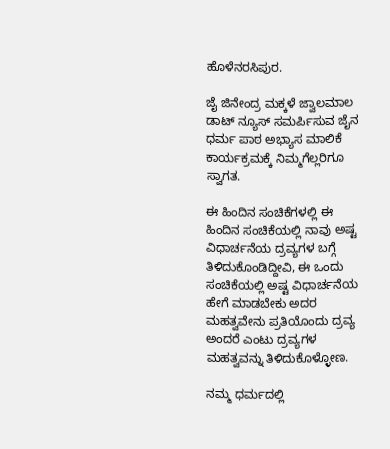ಹೊಳೆನರಸಿಪುರ.

ಜೈ ಜಿನೇಂದ್ರ ಮಕ್ಕಳೆ ಜ್ವಾಲಮಾಲ ಡಾಟ್ ನ್ಯೂಸ್ ಸಮರ್ಪಿಸುವ ಜೈನ ಧರ್ಮ ಪಾಠ ಅಭ್ಯಾಸ ಮಾಲಿಕೆ ಕಾರ್ಯಕ್ರಮಕ್ಕೆ ನಿಮ್ಮಗೆಲ್ಲರಿಗೂ ಸ್ವಾಗತ.

ಈ ಹಿಂದಿನ ಸಂಚಿಕೆಗಳಲ್ಲಿ ಈ ಹಿಂದಿನ ಸಂಚಿಕೆಯಲ್ಲಿ ನಾವು ಅಷ್ಟ ವಿಧಾರ್ಚನೆಯ ದ್ರವ್ಯಗಳ ಬಗ್ಗೆ ತಿಳಿದುಕೊಂಡಿದ್ದೀವಿ, ಈ ಒಂದು ಸಂಚಿಕೆಯಲ್ಲಿ ಅಷ್ಟ ವಿಧಾರ್ಚನೆಯ ಹೇಗೆ ಮಾಡಬೇಕು ಅದರ ಮಹತ್ವವೇನು ಪ್ರತಿಯೊಂದು ದ್ರವ್ಯ ಅಂದರೆ ಎಂಟು ದ್ರವ್ಯಗಳ ಮಹತ್ವವನ್ನು ತಿಳಿದುಕೊಳ್ಳೋಣ.

ನಮ್ಮ ಧರ್ಮದಲ್ಲಿ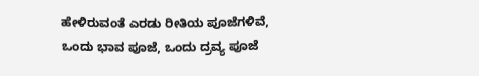ಹೇಳಿರುವಂತೆ ಎರಡು ರೀತಿಯ ಪೂಜೆಗಳಿವೆ, ಒಂದು ಭಾವ ಪೂಜೆ, ಒಂದು ದ್ರವ್ಯ ಪೂಜೆ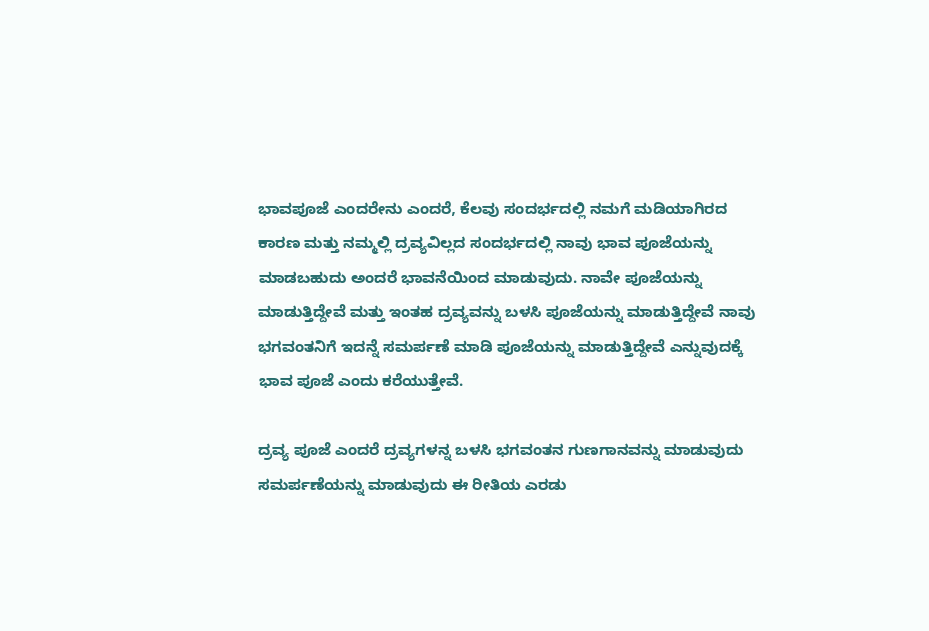ಭಾವಪೂಜೆ ಎಂದರೇನು ಎಂದರೆ, ಕೆಲವು ಸಂದರ್ಭದಲ್ಲಿ ನಮಗೆ ಮಡಿಯಾಗಿರದ ಕಾರಣ ಮತ್ತು ನಮ್ಮಲ್ಲಿ ದ್ರವ್ಯವಿಲ್ಲದ ಸಂದರ್ಭದಲ್ಲಿ ನಾವು ಭಾವ ಪೂಜೆಯನ್ನು ಮಾಡಬಹುದು ಅಂದರೆ ಭಾವನೆಯಿಂದ ಮಾಡುವುದು. ನಾವೇ ಪೂಜೆಯನ್ನು ಮಾಡುತ್ತಿದ್ದೇವೆ ಮತ್ತು ಇಂತಹ ದ್ರವ್ಯವನ್ನು ಬಳಸಿ ಪೂಜೆಯನ್ನು ಮಾಡುತ್ತಿದ್ದೇವೆ ನಾವು ಭಗವಂತನಿಗೆ ಇದನ್ನೆ ಸಮರ್ಪಣೆ ಮಾಡಿ ಪೂಜೆಯನ್ನು ಮಾಡುತ್ತಿದ್ದೇವೆ ಎನ್ನುವುದಕ್ಕೆ ಭಾವ ಪೂಜೆ ಎಂದು ಕರೆಯುತ್ತೇವೆ.

ದ್ರವ್ಯ ಪೂಜೆ ಎಂದರೆ ದ್ರವ್ಯಗಳನ್ನ ಬಳಸಿ ಭಗವಂತನ ಗುಣಗಾನವನ್ನು ಮಾಡುವುದು ಸಮರ್ಪಣೆಯನ್ನು ಮಾಡುವುದು ಈ ರೀತಿಯ ಎರಡು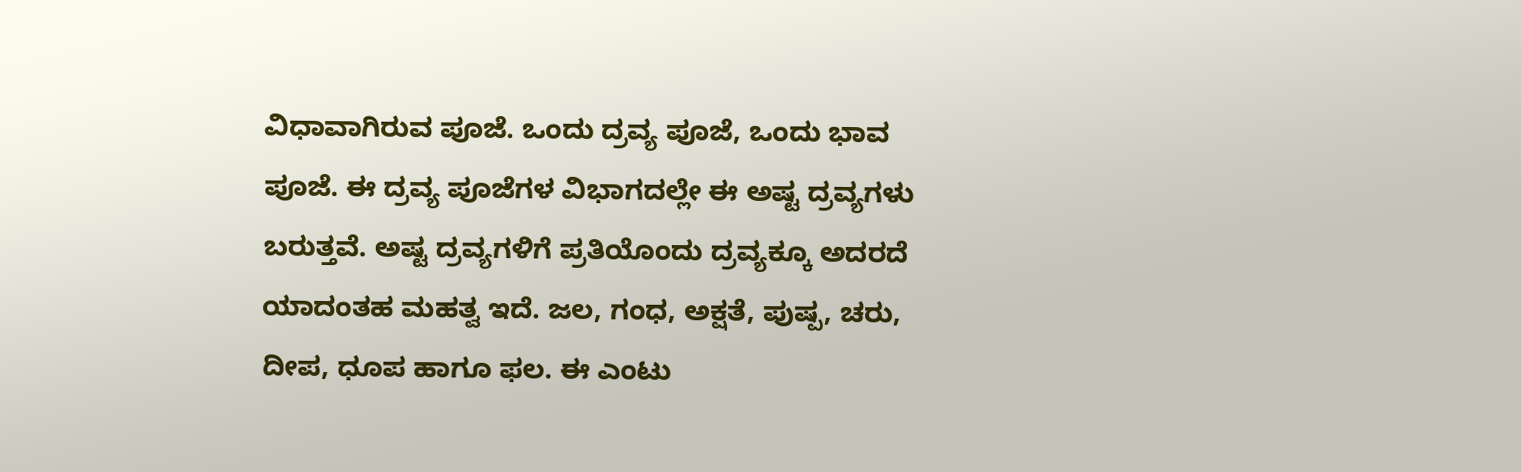ವಿಧಾವಾಗಿರುವ ಪೂಜೆ. ಒಂದು ದ್ರವ್ಯ ಪೂಜೆ, ಒಂದು ಭಾವ ಪೂಜೆ. ಈ ದ್ರವ್ಯ ಪೂಜೆಗಳ ವಿಭಾಗದಲ್ಲೇ ಈ ಅಷ್ಟ ದ್ರವ್ಯಗಳು ಬರುತ್ತವೆ. ಅಷ್ಟ ದ್ರವ್ಯಗಳಿಗೆ ಪ್ರತಿಯೊಂದು ದ್ರವ್ಯಕ್ಕೂ ಅದರದೆ ಯಾದಂತಹ ಮಹತ್ವ ಇದೆ. ಜಲ, ಗಂಧ, ಅಕ್ಷತೆ, ಪುಷ್ಪ, ಚರು, ದೀಪ, ಧೂಪ ಹಾಗೂ ಫಲ. ಈ ಎಂಟು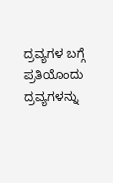ದ್ರವ್ಯಗಳ ಬಗ್ಗೆ ಪ್ರತಿಯೊಂದು ದ್ರವ್ಯಗಳನ್ನು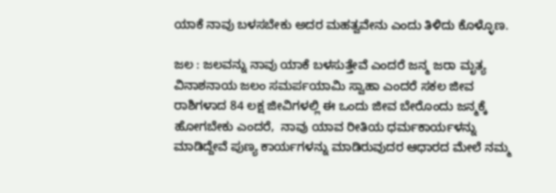ಯಾಕೆ ನಾವು ಬಳಸಬೇಕು ಅದರ ಮಹತ್ವವೇನು ಎಂದು ತಿಳಿದು ಕೊಳ್ಳೊಣ.

ಜಲ : ಜಲವನ್ನು ನಾವು ಯಾಕೆ ಬಳಸುತ್ತೇವೆ ಎಂದರೆ ಜನ್ಮ ಜರಾ ಮೃತ್ಯ ವಿನಾಶನಾಯ ಜಲಂ ಸಮರ್ಪಯಾಮಿ ಸ್ವಾಹಾ ಎಂದರೆ ಸಕಲ ಜೀವ ರಾಶಿಗಳಾದ 84 ಲಕ್ಷ ಜೀವಿಗಳಲ್ಲಿ ಈ ಒಂದು ಜೀವ ಬೇರೊಂದು ಜನ್ಮಕ್ಕೆ ಹೋಗಬೇಕು ಎಂದರೆ,  ನಾವು ಯಾವ ರೀತಿಯ ಧರ್ಮಕಾರ್ಯಳನ್ನು ಮಾಡಿದ್ದೇವೆ ಪುಣ್ಯ ಕಾರ್ಯಗಳನ್ನು ಮಾಡಿರುವುದರ ಆಧಾರದ ಮೇಲೆ ನಮ್ಮ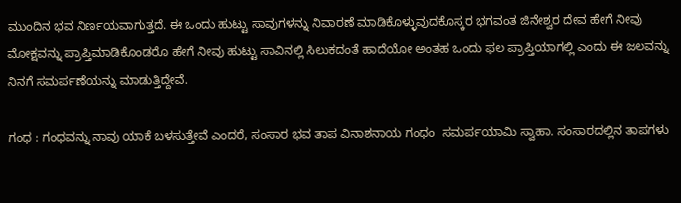ಮುಂದಿನ ಭವ ನಿರ್ಣಯವಾಗುತ್ತದೆ. ಈ ಒಂದು ಹುಟ್ಟು ಸಾವುಗಳನ್ನು ನಿವಾರಣೆ ಮಾಡಿಕೊಳ್ಳುವುದಕೊಸ್ಕರ ಭಗವಂತ ಜಿನೇಶ್ವರ ದೇವ ಹೇಗೆ ನೀವು ಮೋಕ್ಷವನ್ನು ಪ್ರಾಪ್ತಿಮಾಡಿಕೊಂಡರೊ ಹೇಗೆ ನೀವು ಹುಟ್ಟು ಸಾವಿನಲ್ಲಿ ಸಿಲುಕದಂತೆ ಹಾದೆಯೋ ಅಂತಹ ಒಂದು ಫಲ ಪ್ರಾಪ್ತಿಯಾಗಲ್ಲಿ ಎಂದು ಈ ಜಲವನ್ನು ನಿನಗೆ ಸಮರ್ಪಣೆಯನ್ನು ಮಾಡುತ್ತಿದ್ದೇವೆ.

ಗಂಧ : ಗಂಧವನ್ನು ನಾವು ಯಾಕೆ ಬಳಸುತ್ತೇವೆ ಎಂದರೆ, ಸಂಸಾರ ಭವ ತಾಪ ವಿನಾಶನಾಯ ಗಂಧಂ  ಸಮರ್ಪಯಾಮಿ ಸ್ವಾಹಾ. ಸಂಸಾರದಲ್ಲಿನ ತಾಪಗಳು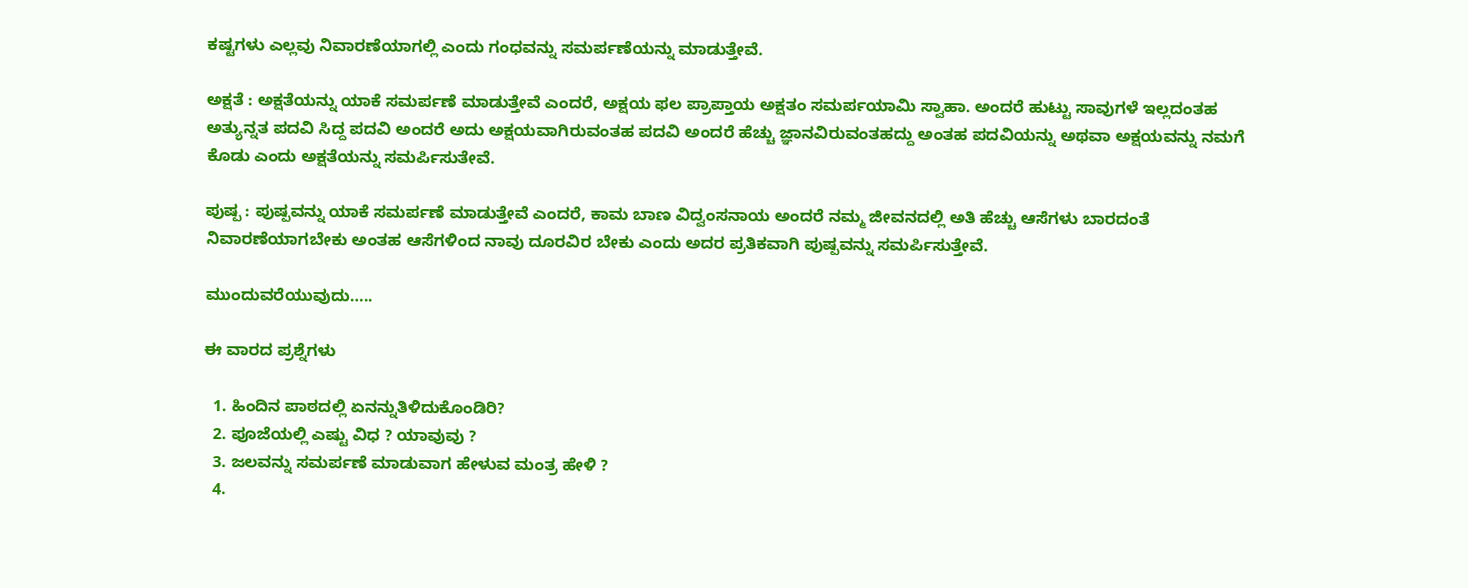ಕಷ್ಟಗಳು ಎಲ್ಲವು ನಿವಾರಣೆಯಾಗಲ್ಲಿ ಎಂದು ಗಂಧವನ್ನು ಸಮರ್ಪಣೆಯನ್ನು ಮಾಡುತ್ತೇವೆ.

ಅಕ್ಷತೆ : ಅಕ್ಷತೆಯನ್ನು ಯಾಕೆ ಸಮರ್ಪಣೆ ಮಾಡುತ್ತೇವೆ ಎಂದರೆ, ಅಕ್ಷಯ ಫಲ ಪ್ರಾಪ್ತಾಯ ಅಕ್ಷತಂ ಸಮರ್ಪಯಾಮಿ ಸ್ವಾಹಾ. ಅಂದರೆ ಹುಟ್ಟು ಸಾವುಗಳೆ ಇಲ್ಲದಂತಹ ಅತ್ಯುನ್ನತ ಪದವಿ ಸಿದ್ದ ಪದವಿ ಅಂದರೆ ಅದು ಅಕ್ಷಯವಾಗಿರುವಂತಹ ಪದವಿ ಅಂದರೆ ಹೆಚ್ಚು ಜ್ಞಾನವಿರುವಂತಹದ್ದು ಅಂತಹ ಪದವಿಯನ್ನು ಅಥವಾ ಅಕ್ಷಯವನ್ನು ನಮಗೆ ಕೊಡು ಎಂದು ಅಕ್ಷತೆಯನ್ನು ಸಮರ್ಪಿಸುತೇವೆ.

ಪುಷ್ಪ : ಪುಷ್ಪವನ್ನು ಯಾಕೆ ಸಮರ್ಪಣೆ ಮಾಡುತ್ತೇವೆ ಎಂದರೆ, ಕಾಮ ಬಾಣ ವಿದ್ವಂಸನಾಯ ಅಂದರೆ ನಮ್ಮ ಜೀವನದಲ್ಲಿ ಅತಿ ಹೆಚ್ಚು ಆಸೆಗಳು ಬಾರದಂತೆ ನಿವಾರಣೆಯಾಗಬೇಕು ಅಂತಹ ಆಸೆಗಳಿಂದ ನಾವು ದೂರವಿರ ಬೇಕು ಎಂದು ಅದರ ಪ್ರತಿಕವಾಗಿ ಪುಷ್ಪವನ್ನು ಸಮರ್ಪಿಸುತ್ತೇವೆ.

ಮುಂದುವರೆಯುವುದು…..

ಈ ವಾರದ ಪ್ರಶ್ನೆಗಳು

  1. ಹಿಂದಿನ ಪಾಠದಲ್ಲಿ ಏನನ್ನುತಿಳಿದುಕೊಂಡಿರಿ?
  2. ಪೂಜೆಯಲ್ಲಿ ಎಷ್ಟು ವಿಧ ? ಯಾವುವು ?
  3. ಜಲವನ್ನು ಸಮರ್ಪಣೆ ಮಾಡುವಾಗ ಹೇಳುವ ಮಂತ್ರ ಹೇಳಿ ?
  4.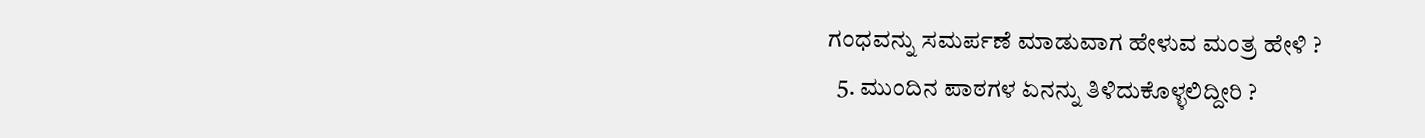ಗಂಧವನ್ನು ಸಮರ್ಪಣೆ ಮಾಡುವಾಗ ಹೇಳುವ ಮಂತ್ರ ಹೇಳಿ ?
  5. ಮುಂದಿನ ಪಾಠಗಳ ಏನನ್ನು ತಿಳಿದುಕೊಳ್ಳಲಿದ್ದೀರಿ ?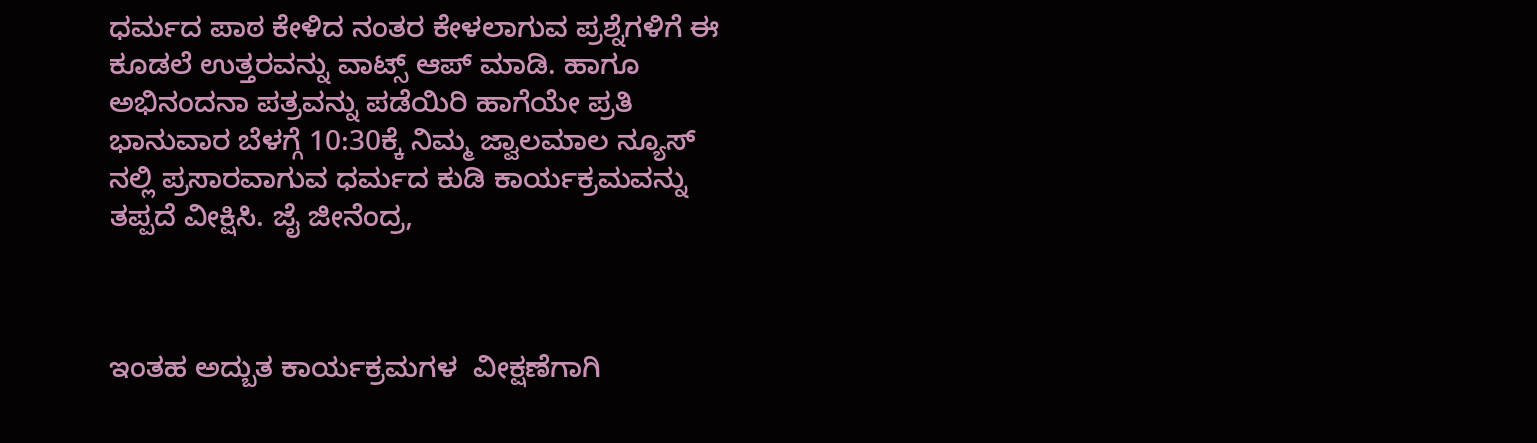ಧರ್ಮದ ಪಾಠ ಕೇಳಿದ ನಂತರ ಕೇಳಲಾಗುವ ಪ್ರಶ್ನೆಗಳಿಗೆ ಈ ಕೂಡಲೆ ಉತ್ತರವನ್ನು ವಾಟ್ಸ್ ಆಪ್ ಮಾಡಿ. ಹಾಗೂ ಅಭಿನಂದನಾ ಪತ್ರವನ್ನು ಪಡೆಯಿರಿ ಹಾಗೆಯೇ ಪ್ರತಿ ಭಾನುವಾರ ಬೆಳಗ್ಗೆ 10:30ಕ್ಕೆ ನಿಮ್ಮ ಜ್ವಾಲಮಾಲ ನ್ಯೂಸ್ ನಲ್ಲಿ ಪ್ರಸಾರವಾಗುವ ಧರ್ಮದ ಕುಡಿ ಕಾರ್ಯಕ್ರಮವನ್ನು ತಪ್ಪದೆ ವೀಕ್ಷಿಸಿ. ಜೈ ಜೀನೆಂದ್ರ,



ಇಂತಹ ಅದ್ಬುತ ಕಾರ್ಯಕ್ರಮಗಳ  ವೀಕ್ಷಣೆಗಾಗಿ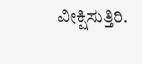ವೀಕ್ಷಿಸುತ್ತಿರಿ.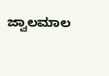ಜ್ವಾಲಮಾಲ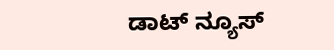ಡಾಟ್ ನ್ಯೂಸ್